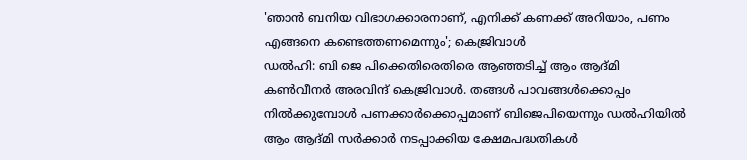'ഞാൻ ബനിയ വിഭാഗക്കാരനാണ്, എനിക്ക് കണക്ക് അറിയാം, പണം എങ്ങനെ കണ്ടെത്തണമെന്നും'; കെജ്രിവാൾ
ഡൽഹി: ബി ജെ പിക്കെതിരെതിരെ ആഞ്ഞടിച്ച് ആം ആദ്മി കൺവീനർ അരവിന്ദ് കെജ്രിവാൾ. തങ്ങൾ പാവങ്ങൾക്കൊപ്പം നിൽക്കുമ്പോൾ പണക്കാർക്കൊപ്പമാണ് ബിജെപിയെന്നും ഡൽഹിയിൽ ആം ആദ്മി സർക്കാർ നടപ്പാക്കിയ ക്ഷേമപദ്ധതികൾ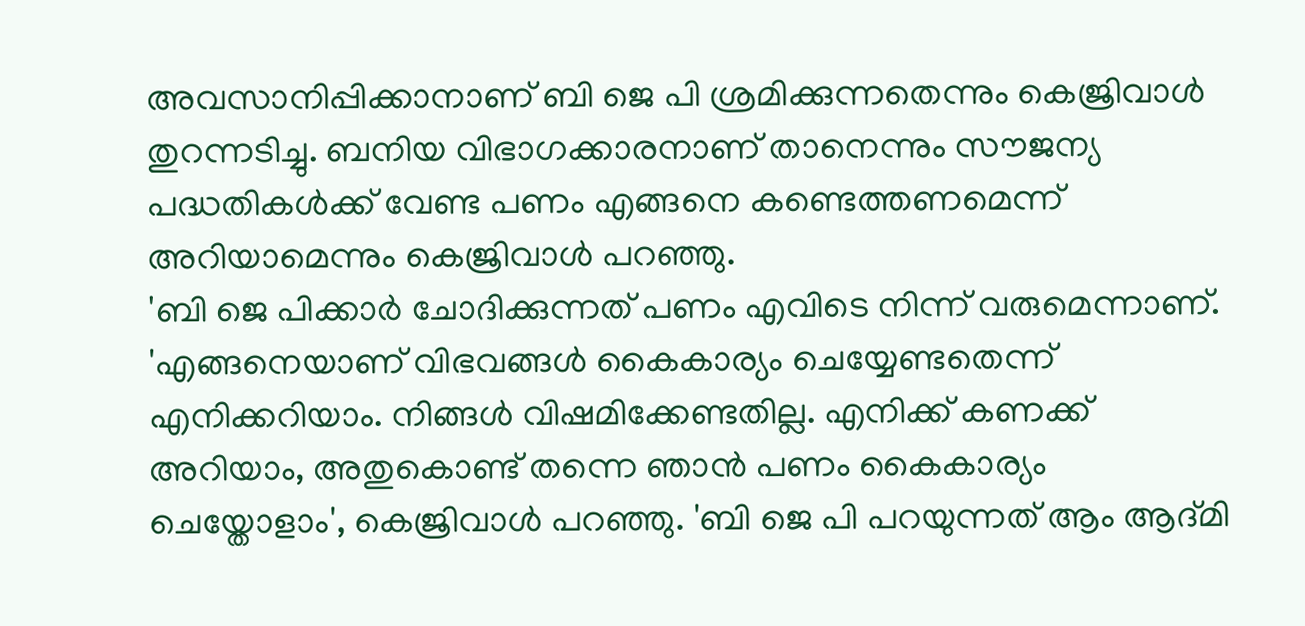അവസാനിപ്പിക്കാനാണ് ബി ജെ പി ശ്രമിക്കുന്നതെന്നും കെജ്രിവാൾ തുറന്നടിച്ചു. ബനിയ വിഭാഗക്കാരനാണ് താനെന്നും സൗജന്യ പദ്ധതികൾക്ക് വേണ്ട പണം എങ്ങനെ കണ്ടെത്തണമെന്ന് അറിയാമെന്നും കെജ്രിവാൾ പറഞ്ഞു.
'ബി ജെ പിക്കാർ ചോദിക്കുന്നത് പണം എവിടെ നിന്ന് വരുമെന്നാണ്. 'എങ്ങനെയാണ് വിഭവങ്ങൾ കൈകാര്യം ചെയ്യേണ്ടതെന്ന് എനിക്കറിയാം. നിങ്ങൾ വിഷമിക്കേണ്ടതില്ല. എനിക്ക് കണക്ക് അറിയാം, അതുകൊണ്ട് തന്നെ ഞാൻ പണം കൈകാര്യം ചെയ്തോളാം', കെജ്രിവാൾ പറഞ്ഞു. 'ബി ജെ പി പറയുന്നത് ആം ആദ്മി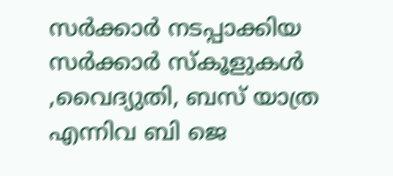സർക്കാർ നടപ്പാക്കിയ സർക്കാർ സ്കൂളുകൾ ,വൈദ്യുതി, ബസ് യാത്ര എന്നിവ ബി ജെ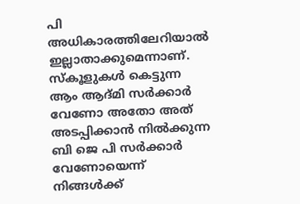പി അധികാരത്തിലേറിയാൽ ഇല്ലാതാക്കുമെന്നാണ്. സ്കൂളുകൾ കെട്ടുന്ന ആം ആദ്മി സർക്കാർ വേണോ അതോ അത് അടപ്പിക്കാൻ നിൽക്കുന്ന ബി ജെ പി സർക്കാർ വേണോയെന്ന് നിങ്ങൾക്ക്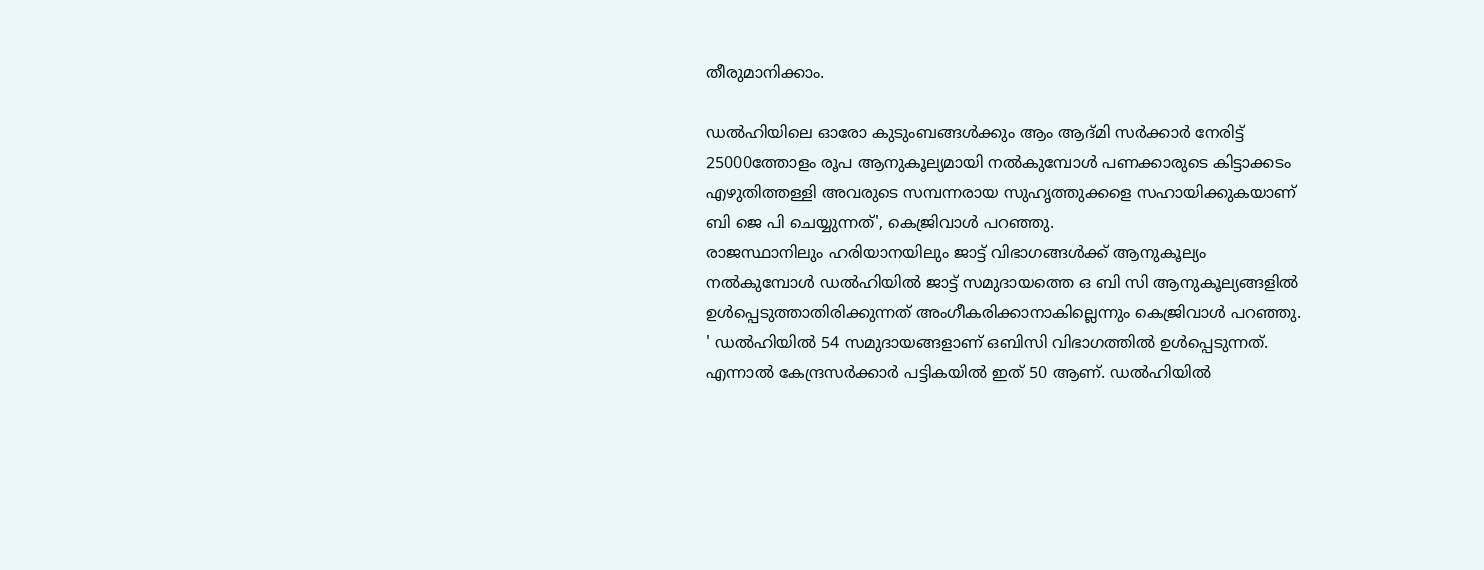തീരുമാനിക്കാം.

ഡൽഹിയിലെ ഓരോ കുടുംബങ്ങൾക്കും ആം ആദ്മി സർക്കാർ നേരിട്ട് 25000ത്തോളം രൂപ ആനുകൂല്യമായി നൽകുമ്പോൾ പണക്കാരുടെ കിട്ടാക്കടം എഴുതിത്തള്ളി അവരുടെ സമ്പന്നരായ സുഹൃത്തുക്കളെ സഹായിക്കുകയാണ് ബി ജെ പി ചെയ്യുന്നത്', കെജ്രിവാൾ പറഞ്ഞു.
രാജസ്ഥാനിലും ഹരിയാനയിലും ജാട്ട് വിഭാഗങ്ങൾക്ക് ആനുകൂല്യം നൽകുമ്പോൾ ഡൽഹിയിൽ ജാട്ട് സമുദായത്തെ ഒ ബി സി ആനുകൂല്യങ്ങളിൽ ഉൾപ്പെടുത്താതിരിക്കുന്നത് അംഗീകരിക്കാനാകില്ലെന്നും കെജ്രിവാൾ പറഞ്ഞു. ' ഡൽഹിയിൽ 54 സമുദായങ്ങളാണ് ഒബിസി വിഭാഗത്തിൽ ഉൾപ്പെടുന്നത്. എന്നാൽ കേന്ദ്രസർക്കാർ പട്ടികയിൽ ഇത് 50 ആണ്. ഡൽഹിയിൽ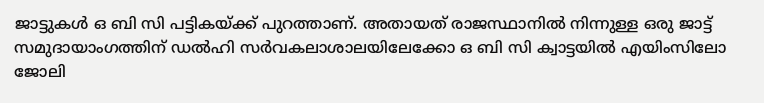ജാട്ടുകൾ ഒ ബി സി പട്ടികയ്ക്ക് പുറത്താണ്. അതായത് രാജസ്ഥാനിൽ നിന്നുള്ള ഒരു ജാട്ട് സമുദായാംഗത്തിന് ഡൽഹി സർവകലാശാലയിലേക്കോ ഒ ബി സി ക്വാട്ടയിൽ എയിംസിലോ ജോലി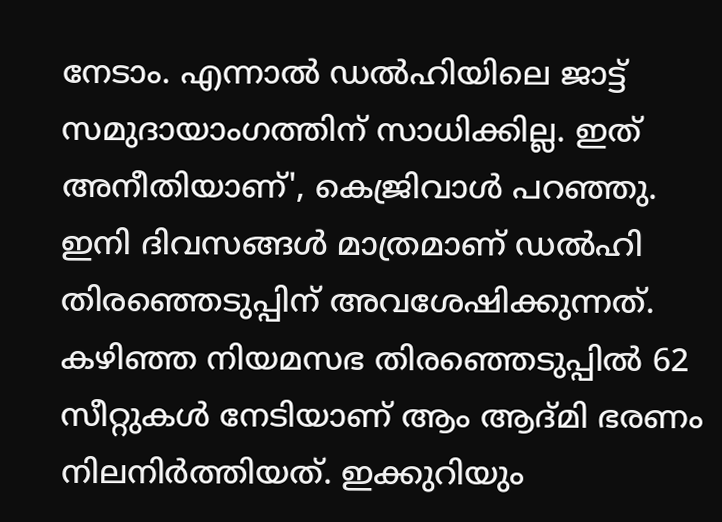നേടാം. എന്നാൽ ഡൽഹിയിലെ ജാട്ട് സമുദായാംഗത്തിന് സാധിക്കില്ല. ഇത് അനീതിയാണ്', കെജ്രിവാൾ പറഞ്ഞു.
ഇനി ദിവസങ്ങൾ മാത്രമാണ് ഡൽഹി തിരഞ്ഞെടുപ്പിന് അവശേഷിക്കുന്നത്. കഴിഞ്ഞ നിയമസഭ തിരഞ്ഞെടുപ്പിൽ 62 സീറ്റുകൾ നേടിയാണ് ആം ആദ്മി ഭരണം നിലനിർത്തിയത്. ഇക്കുറിയും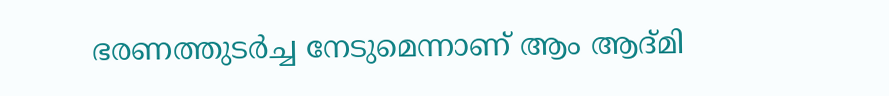ഭരണത്തുടർച്ച നേടുമെന്നാണ് ആം ആദ്മി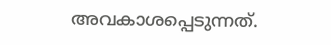അവകാശപ്പെടുന്നത്.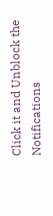Click it and Unblock the Notifications